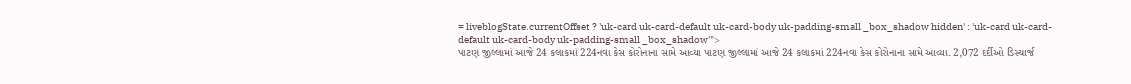= liveblogState.currentOffset ? 'uk-card uk-card-default uk-card-body uk-padding-small _box_shadow hidden' : 'uk-card uk-card-default uk-card-body uk-padding-small _box_shadow'">
પાટણ જીલ્લામાં આજે 24 કલાકમાં 224નવા કેસ કોરોનાના સામે આવ્યા પાટણ જીલ્લામાં આજે 24 કલાકમાં 224નવા કેસ કોરોનાના સામે આવ્યા. 2,072 દર્દીઓ ડિસ્ચાર્જ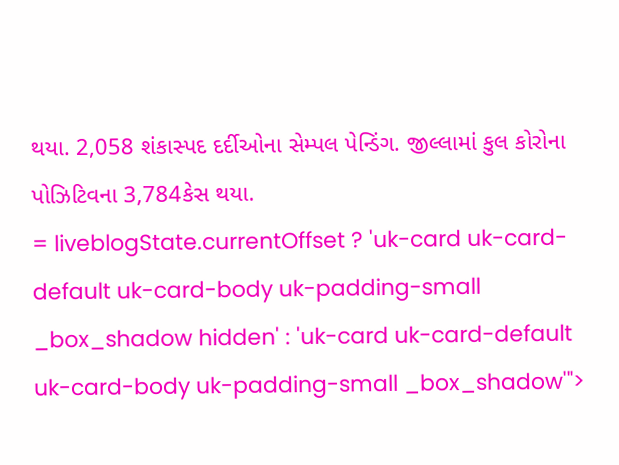થયા. 2,058 શંકાસ્પદ દર્દીઓના સેમ્પલ પેન્ડિંગ. જીલ્લામાં કુલ કોરોના પોઝિટિવના 3,784કેસ થયા.
= liveblogState.currentOffset ? 'uk-card uk-card-default uk-card-body uk-padding-small _box_shadow hidden' : 'uk-card uk-card-default uk-card-body uk-padding-small _box_shadow'">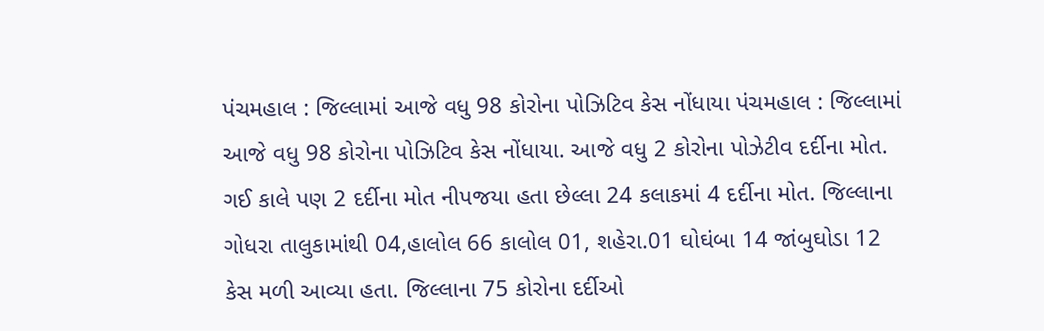પંચમહાલ : જિલ્લામાં આજે વધુ 98 કોરોના પોઝિટિવ કેસ નોંધાયા પંચમહાલ : જિલ્લામાં આજે વધુ 98 કોરોના પોઝિટિવ કેસ નોંધાયા. આજે વધુ 2 કોરોના પોઝેટીવ દર્દીના મોત. ગઈ કાલે પણ 2 દર્દીના મોત નીપજયા હતા છેલ્લા 24 કલાકમાં 4 દર્દીના મોત. જિલ્લાના ગોધરા તાલુકામાંથી 04,હાલોલ 66 કાલોલ 01, શહેરા.01 ઘોઘંબા 14 જાંબુઘોડા 12 કેસ મળી આવ્યા હતા. જિલ્લાના 75 કોરોના દર્દીઓ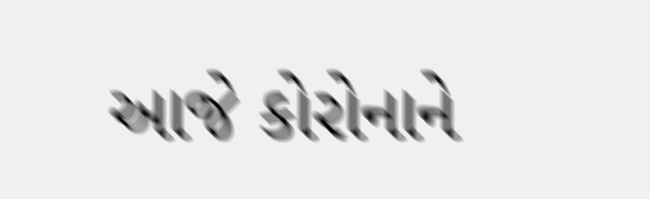આજે કોરોનાને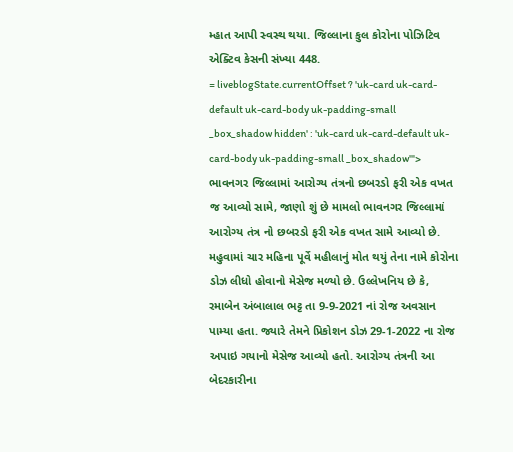મ્હાત આપી સ્વસ્થ થયા. જિલ્લાના કુલ કોરોના પોઝિટિવ એક્ટિવ કેસની સંખ્યા 448.
= liveblogState.currentOffset ? 'uk-card uk-card-default uk-card-body uk-padding-small _box_shadow hidden' : 'uk-card uk-card-default uk-card-body uk-padding-small _box_shadow'">
ભાવનગર જિલ્લામાં આરોગ્ય તંત્રનો છબરડો ફરી એક વખત જ આવ્યો સામે, જાણો શું છે મામલો ભાવનગર જિલ્લામાં આરોગ્ય તંત્ર નો છબરડો ફરી એક વખત સામે આવ્યો છે. મહુવામાં ચાર મહિના પૂર્વે મહીલાનું મોત થયું તેના નામે કોરોના ડોઝ લીધો હોવાનો મેસેજ મળ્યો છે. ઉલ્લેખનિય છે કે, રમાબેન અંબાલાલ ભટ્ટ તા 9-9-2021 નાં રોજ અવસાન પામ્યા હતા. જ્યારે તેમને પ્રિકોશન ડોઝ 29-1-2022 ના રોજ અપાઇ ગયાનો મેસેજ આવ્યો હતો. આરોગ્ય તંત્રની આ બેદરકારીના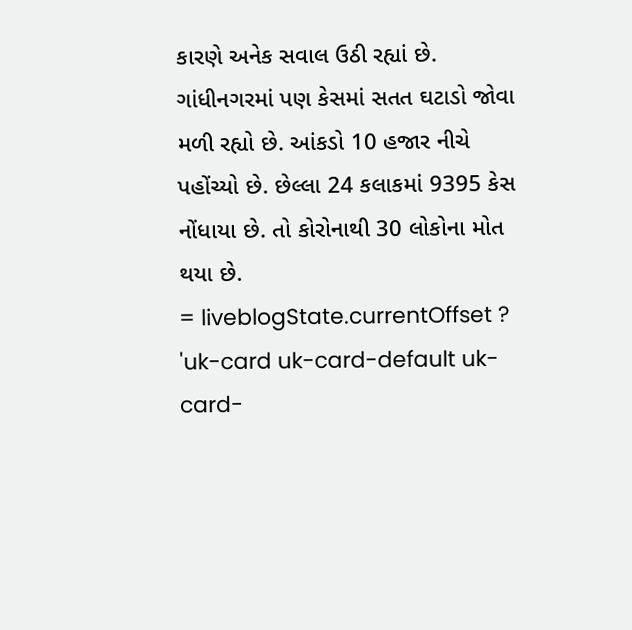કારણે અનેક સવાલ ઉઠી રહ્યાં છે.
ગાંધીનગરમાં પણ કેસમાં સતત ઘટાડો જોવા મળી રહ્યો છે. આંકડો 10 હજાર નીચે પહોંચ્યો છે. છેલ્લા 24 કલાકમાં 9395 કેસ નોંધાયા છે. તો કોરોનાથી 30 લોકોના મોત થયા છે.
= liveblogState.currentOffset ? 'uk-card uk-card-default uk-card-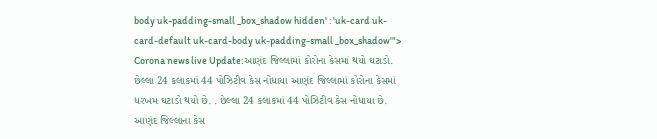body uk-padding-small _box_shadow hidden' : 'uk-card uk-card-default uk-card-body uk-padding-small _box_shadow'">
Corona news live Update:આણંદ જિલ્લામાં કોરોના કેસમાં થયો ઘટાડો. છેલ્લા 24 કલાકમાં 44 પોઝિટીવ કેસ નોંધાયા આણંદ જિલ્લામાં કોરોના કેસમાં ધરખમ ઘટાડો થયો છે. . છેલ્લા 24 કલાકમાં 44 પોઝિટીવ કેસ નોંધાયા છે. આણંદ જિલ્લાના કેસ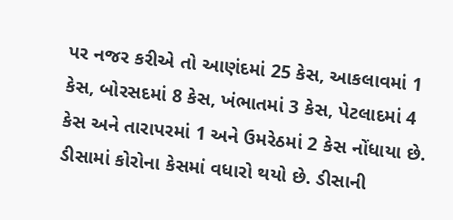પર નજર કરીએ તો આણંદમાં 25 કેસ, આકલાવમાં 1 કેસ, બોરસદમાં 8 કેસ, ખંભાતમાં 3 કેસ, પેટલાદમાં 4 કેસ અને તારાપરમાં 1 અને ઉમરેઠમાં 2 કેસ નોંધાયા છે.
ડીસામાં કોરોના કેસમાં વધારો થયો છે. ડીસાની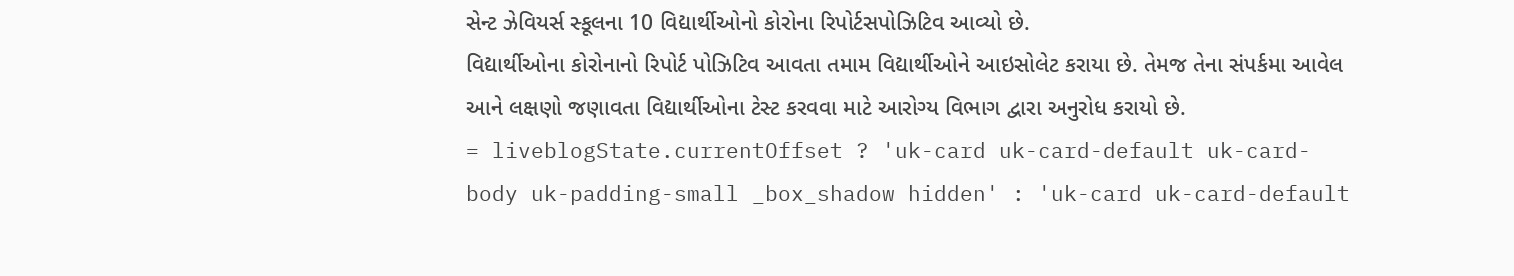સેન્ટ ઝેવિયર્સ સ્કૂલના 10 વિદ્યાર્થીઓનો કોરોના રિપોર્ટસપોઝિટિવ આવ્યો છે.
વિદ્યાર્થીઓના કોરોનાનો રિપોર્ટ પોઝિટિવ આવતા તમામ વિદ્યાર્થીઓને આઇસોલેટ કરાયા છે. તેમજ તેના સંપર્કમા આવેલ આને લક્ષણો જણાવતા વિદ્યાર્થીઓના ટેસ્ટ કરવવા માટે આરોગ્ય વિભાગ દ્વારા અનુરોધ કરાયો છે.
= liveblogState.currentOffset ? 'uk-card uk-card-default uk-card-body uk-padding-small _box_shadow hidden' : 'uk-card uk-card-default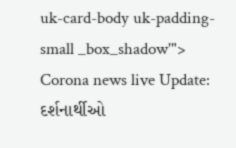uk-card-body uk-padding-small _box_shadow'">
Corona news live Update: દર્શનાર્થીઓ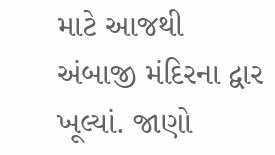માટે આજથી અંબાજી મંદિરના દ્વાર ખૂલ્યાં. જાણો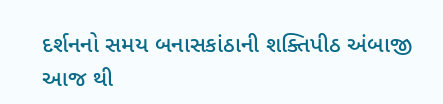દર્શનનો સમય બનાસકાંઠાની શક્તિપીઠ અંબાજી આજ થી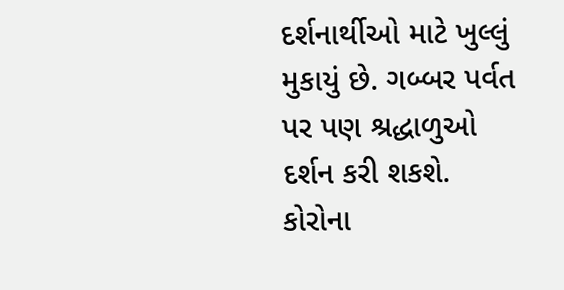દર્શનાર્થીઓ માટે ખુલ્લું મુકાયું છે. ગબ્બર પર્વત પર પણ શ્રદ્ધાળુઓ દર્શન કરી શકશે.
કોરોના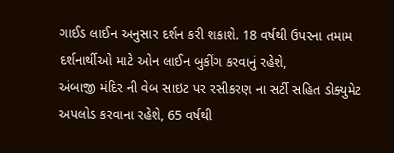ગાઈડ લાઈન અનુસાર દર્શન કરી શકાશે. 18 વર્ષથી ઉપરના તમામ દર્શનાર્થીઓ માટે ઓન લાઈન બુકીંગ કરવાનું રહેશે,
અંબાજી મંદિર ની વેબ સાઇટ પર રસીકરણ ના સર્ટી સહિત ડોક્યુમેટ અપલોડ કરવાના રહેશે, 65 વર્ષથી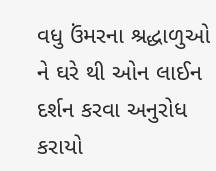વધુ ઉંમરના શ્રદ્ધાળુઓ ને ઘરે થી ઓન લાઈન દર્શન કરવા અનુરોધ કરાયો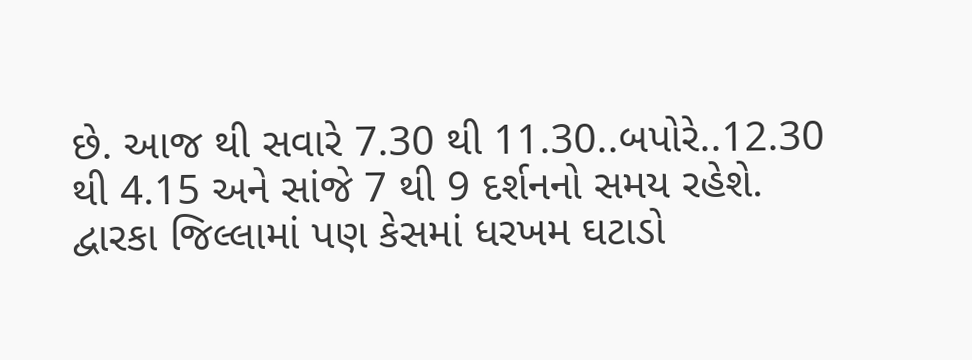છે. આજ થી સવારે 7.30 થી 11.30..બપોરે..12.30 થી 4.15 અને સાંજે 7 થી 9 દર્શનનો સમય રહેશે.
દ્વારકા જિલ્લામાં પણ કેસમાં ધરખમ ઘટાડો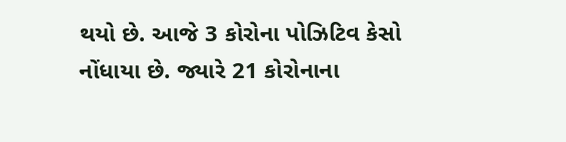થયો છે. આજે 3 કોરોના પોઝિટિવ કેસો નોંધાયા છે. જ્યારે 21 કોરોનાના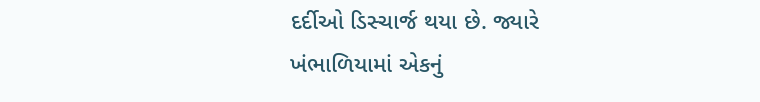દર્દીઓ ડિસ્ચાર્જ થયા છે. જ્યારે ખંભાળિયામાં એકનું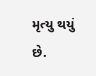મૃત્યુ થયું છે.